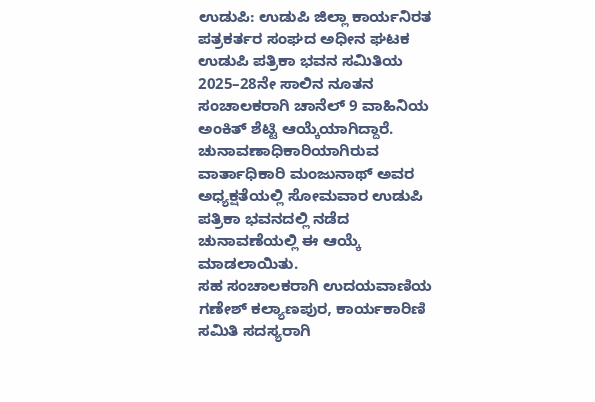ಉಡುಪಿ: ಉಡುಪಿ ಜಿಲ್ಲಾ ಕಾರ್ಯನಿರತ ಪತ್ರಕರ್ತರ ಸಂಘದ ಅಧೀನ ಘಟಕ ಉಡುಪಿ ಪತ್ರಿಕಾ ಭವನ ಸಮಿತಿಯ 2025–28ನೇ ಸಾಲಿನ ನೂತನ ಸಂಚಾಲಕರಾಗಿ ಚಾನೆಲ್ 9 ವಾಹಿನಿಯ ಅಂಕಿತ್ ಶೆಟ್ಟಿ ಆಯ್ಕೆಯಾಗಿದ್ದಾರೆ.
ಚುನಾವಣಾಧಿಕಾರಿಯಾಗಿರುವ ವಾರ್ತಾಧಿಕಾರಿ ಮಂಜುನಾಥ್ ಅವರ ಅಧ್ಯಕ್ಷತೆಯಲ್ಲಿ ಸೋಮವಾರ ಉಡುಪಿ ಪತ್ರಿಕಾ ಭವನದಲ್ಲಿ ನಡೆದ ಚುನಾವಣೆಯಲ್ಲಿ ಈ ಆಯ್ಕೆ ಮಾಡಲಾಯಿತು.
ಸಹ ಸಂಚಾಲಕರಾಗಿ ಉದಯವಾಣಿಯ ಗಣೇಶ್ ಕಲ್ಯಾಣಪುರ, ಕಾರ್ಯಕಾರಿಣಿ ಸಮಿತಿ ಸದಸ್ಯರಾಗಿ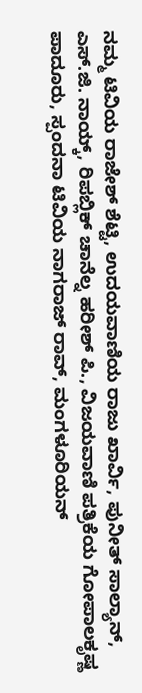ನಮ್ಮ ಟಿವಿಯ ರಾಜೇಶ್ ಶೆಟ್ಟಿ, ಉದಯವಾಣಿಯ ರಾಜು ಖಾರ್ವಿ, ಪುನೀತ್ ಸಾಲ್ಯಾನ್, ಎಸ್.ಜಿ. ನಾಯ್ಕ್, ರಿಪಬ್ಲಿಕ್ ಚಾನೆಲ್ನ ಹರೀಶ್ ಪಿ., ವಿಜಯವಾಣಿ ಪತ್ರಿಕೆಯ ಗೋಪಾಲಕೃಷ್ಣ ಪಾದೂರು, ಸ್ಪಂದನಾ ಟಿವಿಯ ನಾಗರಾಜ್ ರಾವ್, ಮಂಗಳೂರಿಯನ್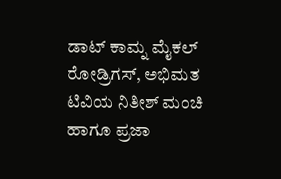ಡಾಟ್ ಕಾಮ್ನ ಮೈಕಲ್ ರೋಡ್ರಿಗಸ್, ಅಭಿಮತ ಟಿವಿಯ ನಿತೀಶ್ ಮಂಚಿ ಹಾಗೂ ಪ್ರಜಾ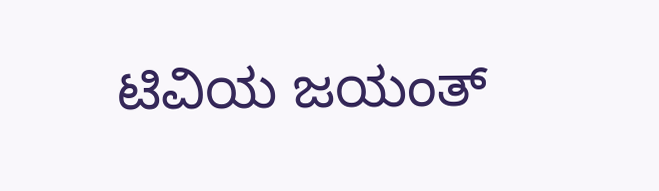ಟಿವಿಯ ಜಯಂತ್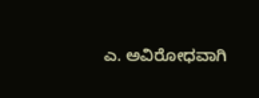ಎ. ಅವಿರೋಧವಾಗಿ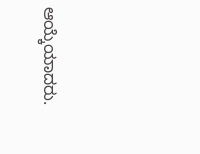ಆಯ್ಕೆಯಾದರು.